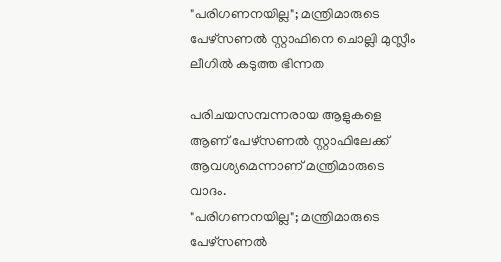"പരിഗണനയില്ല"; മന്ത്രിമാരുടെ പേഴ്‌സണൽ സ്റ്റാഫിനെ ചൊല്ലി മുസ്ലീം ലീഗിൽ കടുത്ത ഭിന്നത

പരിചയസമ്പന്നരായ ആളുകളെ ആണ് പേഴ്‌സണൽ സ്റ്റാഫിലേക്ക് ആവശ്യമെന്നാണ് മന്ത്രിമാരുടെ വാദം.
"പരിഗണനയില്ല"; മന്ത്രിമാരുടെ പേഴ്‌സണൽ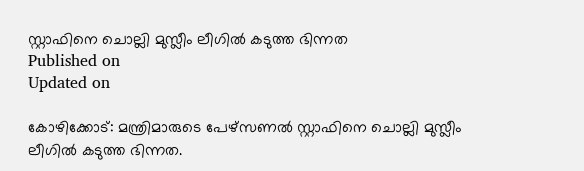സ്റ്റാഫിനെ ചൊല്ലി മുസ്ലീം ലീഗിൽ കടുത്ത ഭിന്നത
Published on
Updated on

കോഴിക്കോട്: മന്ത്രിമാരുടെ പേഴ്‌സണൽ സ്റ്റാഫിനെ ചൊല്ലി മുസ്ലീം ലീഗിൽ കടുത്ത ഭിന്നത.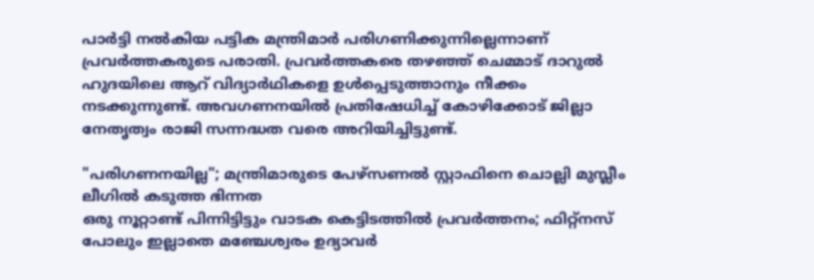പാർട്ടി നൽകിയ പട്ടിക മന്ത്രിമാർ പരിഗണിക്കുന്നില്ലെന്നാണ് പ്രവർത്തകരുടെ പരാതി. പ്രവർത്തകരെ തഴഞ്ഞ് ചെമ്മാട് ദാറുൽ ഹുദയിലെ ആറ് വിദ്യാർഥികളെ ഉൾപ്പെടുത്താനും നീക്കം നടക്കുന്നുണ്ട്. അവഗണനയിൽ പ്രതിഷേധിച്ച് കോഴിക്കോട് ജില്ലാ നേതൃത്വം രാജി സന്നദ്ധത വരെ അറിയിച്ചിട്ടുണ്ട്.

"പരിഗണനയില്ല"; മന്ത്രിമാരുടെ പേഴ്‌സണൽ സ്റ്റാഫിനെ ചൊല്ലി മുസ്ലീം ലീഗിൽ കടുത്ത ഭിന്നത
ഒരു നൂറ്റാണ്ട് പിന്നിട്ടിട്ടും വാടക കെട്ടിടത്തിൽ പ്രവർത്തനം; ഫിറ്റ്നസ് പോലും ഇല്ലാതെ മഞ്ചേശ്വരം ഉദ്യാവര്‍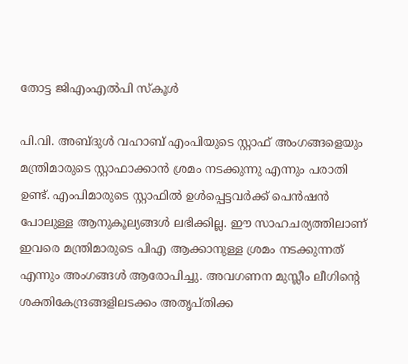തോട്ട ജിഎംഎല്‍പി സ്‌കൂൾ

പി.വി. അബ്ദുൾ വഹാബ് എംപിയുടെ സ്റ്റാഫ് അംഗങ്ങളെയും മന്ത്രിമാരുടെ സ്റ്റാഫാക്കാൻ ശ്രമം നടക്കുന്നു എന്നും പരാതി ഉണ്ട്. എംപിമാരുടെ സ്റ്റാഫിൽ ഉൾപ്പെട്ടവർക്ക് പെൻഷൻ പോലുള്ള ആനുകൂല്യങ്ങൾ ലഭിക്കില്ല. ഈ സാഹചര്യത്തിലാണ് ഇവരെ മന്ത്രിമാരുടെ പിഎ ആക്കാനുള്ള ശ്രമം നടക്കുന്നത് എന്നും അംഗങ്ങൾ ആരോപിച്ചു. അവഗണന മുസ്ലീം ലീഗിൻ്റെ ശക്തികേന്ദ്രങ്ങളിലടക്കം അതൃപ്തിക്ക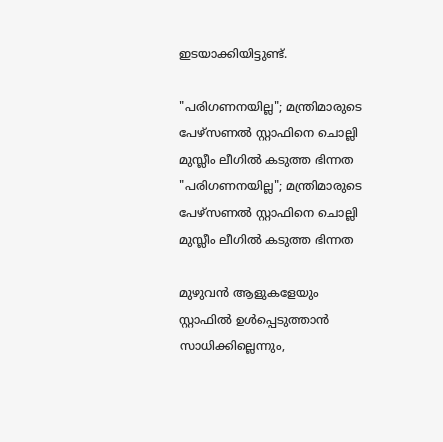ഇടയാക്കിയിട്ടുണ്ട്.

"പരിഗണനയില്ല"; മന്ത്രിമാരുടെ പേഴ്‌സണൽ സ്റ്റാഫിനെ ചൊല്ലി മുസ്ലീം ലീഗിൽ കടുത്ത ഭിന്നത
"പരിഗണനയില്ല"; മന്ത്രിമാരുടെ പേഴ്‌സണൽ സ്റ്റാഫിനെ ചൊല്ലി മുസ്ലീം ലീഗിൽ കടുത്ത ഭിന്നത

മുഴുവൻ ആളുകളേയും സ്റ്റാഫിൽ ഉൾപ്പെടുത്താൻ സാധിക്കില്ലെന്നും,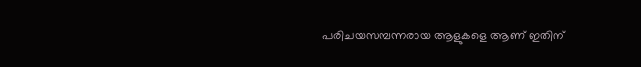പരിചയസമ്പന്നരായ ആളുകളെ ആണ് ഇതിന്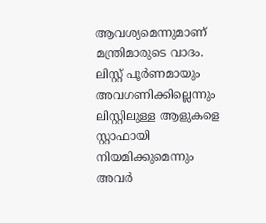ആവശ്യമെന്നുമാണ് മന്ത്രിമാരുടെ വാദം. ലിസ്റ്റ് പൂർണമായും അവഗണിക്കില്ലെന്നും ലിസ്റ്റിലുള്ള ആളുകളെ സ്റ്റാഫായി നിയമിക്കുമെന്നും അവർ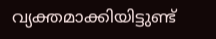വ്യക്തമാക്കിയിട്ടുണ്ട്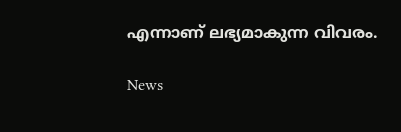എന്നാണ് ലഭ്യമാകുന്ന വിവരം.

News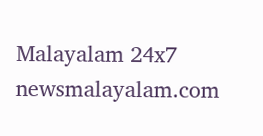Malayalam 24x7
newsmalayalam.com